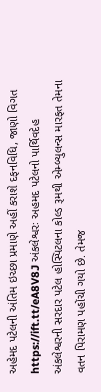અહેમદ પટેલની અંતિમ ઇચ્છા પ્રમાણે અહીં કરાશે દફનવિધિ, જાણો વિગત https://ift.tt/eA8V8J અંકલેશ્વરઃ અહમદ પટેલનો પાર્થિવદેહ અંકલેશ્વરની સરદાર પટેલ હોસ્પિટલના કોલ્ડ રૂમથી એમ્બ્યુલન્સ મારફત તેમના વતન પિરામણ પહોંચી ગયો છે. તેમજ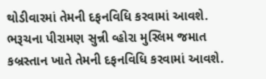થોડીવારમાં તેમની દફનવિધિ કરવામાં આવશે. ભરૂચના પીરામણ સુન્ની વ્હોરા મુસ્લિમ જમાત કબ્રસ્તાન ખાતે તેમની દફનવિધિ કરવામાં આવશે.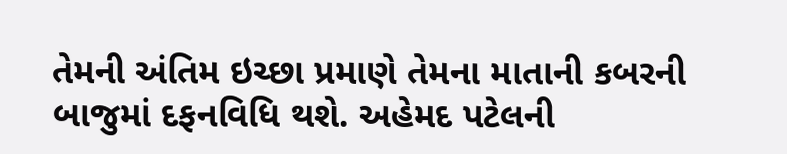તેમની અંતિમ ઇચ્છા પ્રમાણે તેમના માતાની કબરની બાજુમાં દફનવિધિ થશે. અહેમદ પટેલની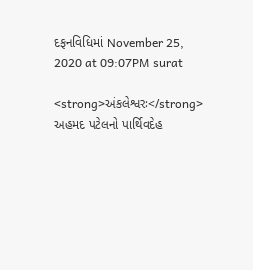દફનવિધિમાં November 25, 2020 at 09:07PM surat

<strong>અંકલેશ્વરઃ</strong> અહમદ પટેલનો પાર્થિવદેહ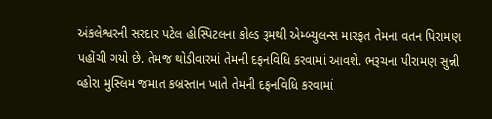અંકલેશ્વરની સરદાર પટેલ હોસ્પિટલના કોલ્ડ રૂમથી એમ્બ્યુલન્સ મારફત તેમના વતન પિરામણ પહોંચી ગયો છે. તેમજ થોડીવારમાં તેમની દફનવિધિ કરવામાં આવશે. ભરૂચના પીરામણ સુન્ની વ્હોરા મુસ્લિમ જમાત કબ્રસ્તાન ખાતે તેમની દફનવિધિ કરવામાં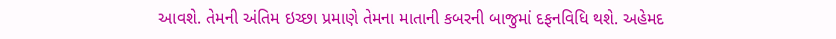આવશે. તેમની અંતિમ ઇચ્છા પ્રમાણે તેમના માતાની કબરની બાજુમાં દફનવિધિ થશે. અહેમદ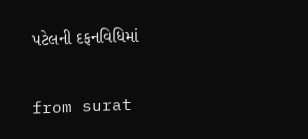પટેલની દફનવિધિમાં

from surat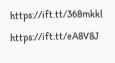https://ift.tt/368mkkl
https://ift.tt/eA8V8J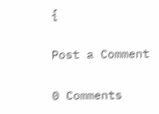{

Post a Comment

0 Comments